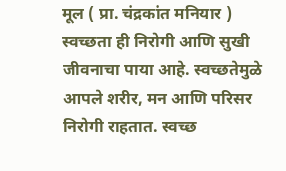मूल ( प्रा. चंद्रकांत मनियार )
स्वच्छता ही निरोगी आणि सुखी जीवनाचा पाया आहे. स्वच्छतेमुळे आपले शरीर, मन आणि परिसर निरोगी राहतात. स्वच्छ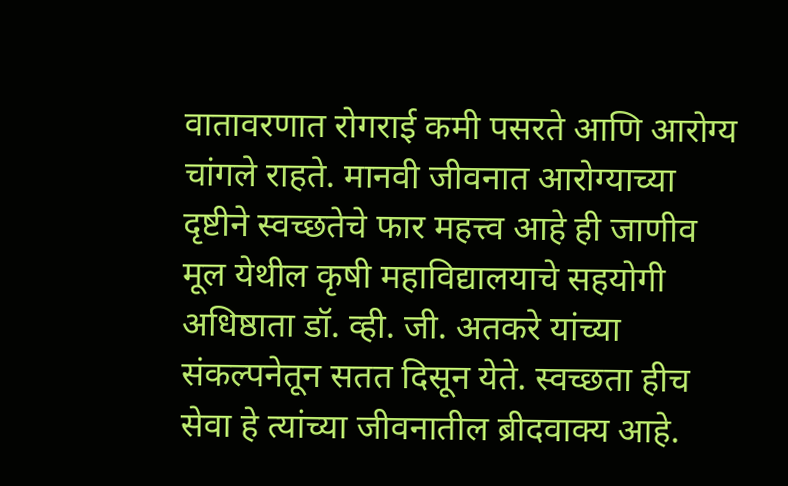वातावरणात रोगराई कमी पसरते आणि आरोग्य चांगले राहते. मानवी जीवनात आरोग्याच्या दृष्टीने स्वच्छतेचे फार महत्त्व आहे ही जाणीव मूल येथील कृषी महाविद्यालयाचे सहयोगी अधिष्ठाता डॉ. व्ही. जी. अतकरे यांच्या संकल्पनेतून सतत दिसून येते. स्वच्छता हीच सेवा हे त्यांच्या जीवनातील ब्रीदवाक्य आहे.